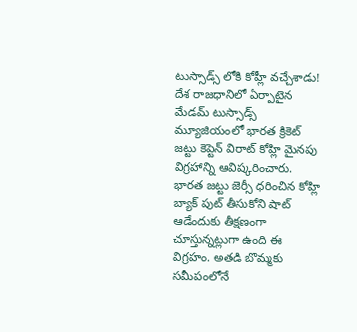టుస్సాడ్స్ లోకి కోహ్లీ వచ్చేశాడు!
దేశ రాజధానిలో ఏర్పాటైన మేడమ్ టుస్సాడ్స్ మ్యూజియంలో భారత క్రికెట్ జట్టు కెప్టెన్ విరాట్ కోహ్లి మైనపు విగ్రహాన్ని ఆవిష్కరించారు. భారత జట్టు జెర్సీ ధరించిన కోహ్లి బ్యాక్ పుట్ తీసుకోని షాట్ ఆడేందుకు తీక్షణంగా చూస్తున్నట్లుగా ఉంది ఈ విగ్రహం. అతడి బొమ్మకు సమీపంలోనే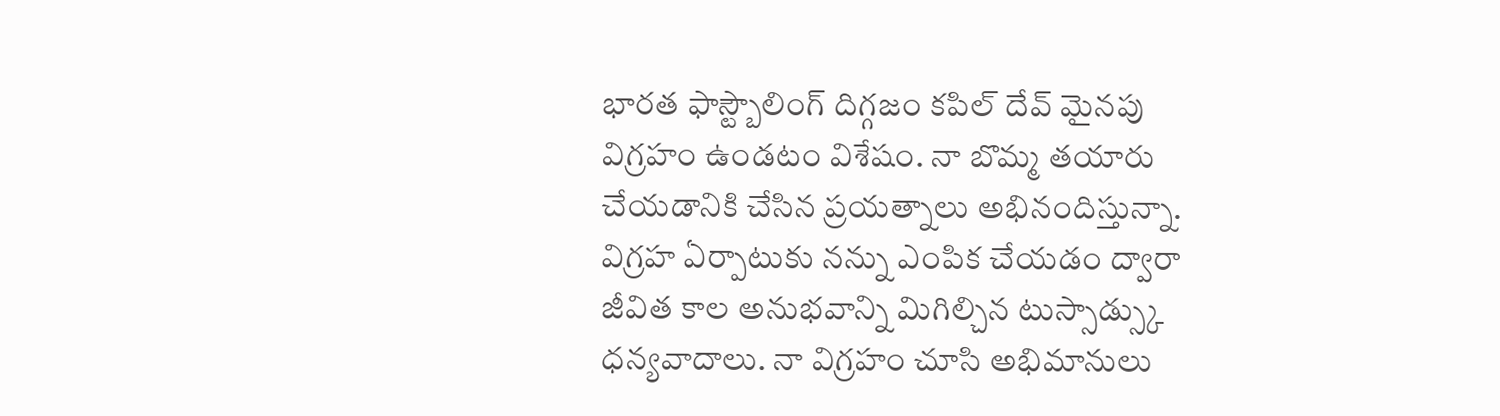భారత ఫాస్ట్బౌలింగ్ దిగ్గజం కపిల్ దేవ్ మైనపు విగ్రహం ఉండటం విశేషం. నా బొమ్మ తయారు చేయడానికి చేసిన ప్రయత్నాలు అభినందిస్తున్నా. విగ్రహ ఏర్పాటుకు నన్ను ఎంపిక చేయడం ద్వారా జీవిత కాల అనుభవాన్ని మిగిల్చిన టుస్సాడ్స్కు ధన్యవాదాలు. నా విగ్రహం చూసి అభిమానులు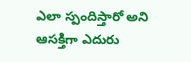ఎలా స్పందిస్తారో అని ఆసక్తిగా ఎదురు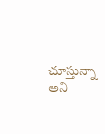చూస్తున్నా అని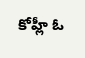కోహ్లీ ఓ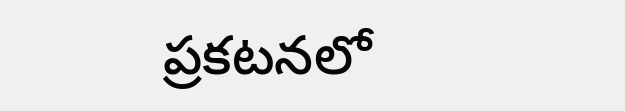ప్రకటనలో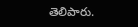తెలిపారు.